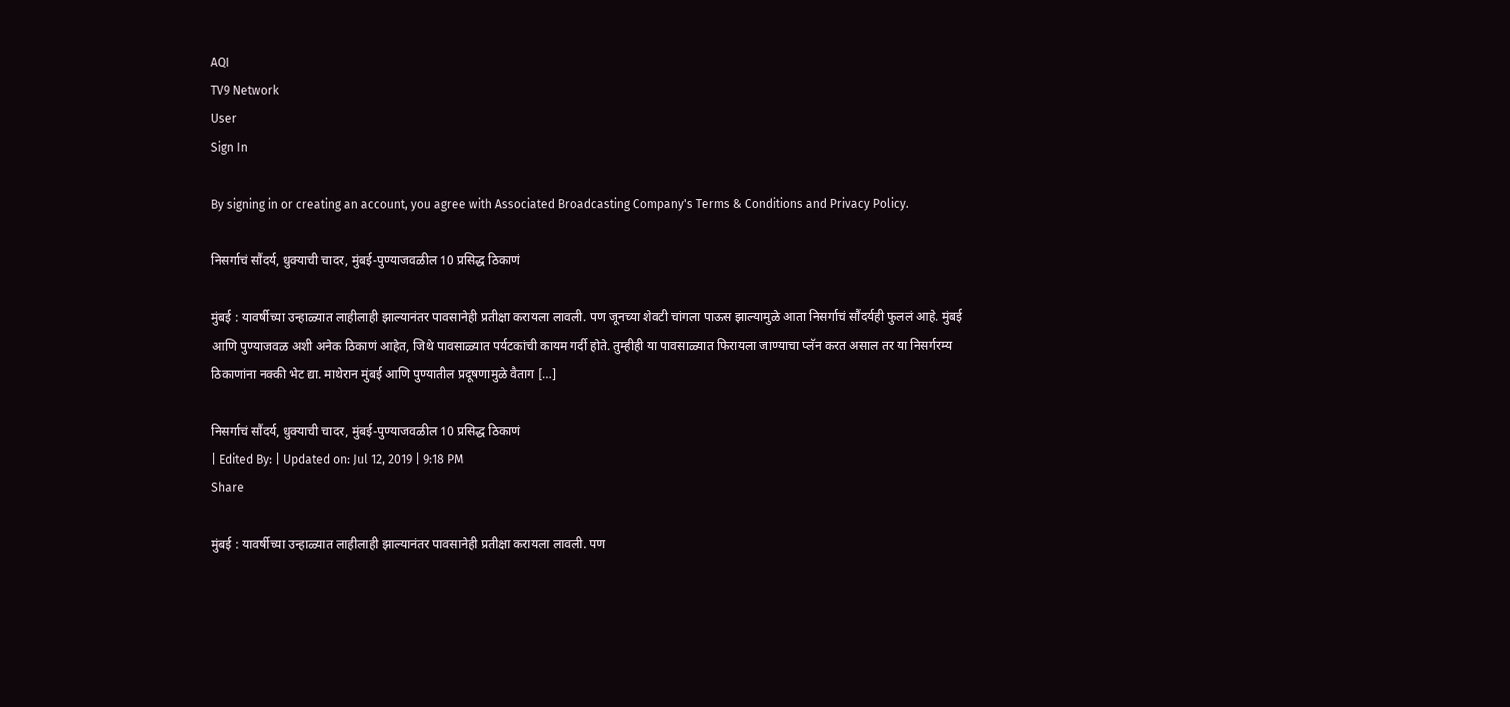AQI
TV9 Network
User
Sign In

By signing in or creating an account, you agree with Associated Broadcasting Company's Terms & Conditions and Privacy Policy.

निसर्गाचं सौंदर्य, धुक्याची चादर, मुंबई-पुण्याजवळील 10 प्रसिद्ध ठिकाणं

मुंबई : यावर्षीच्या उन्हाळ्यात लाहीलाही झाल्यानंतर पावसानेही प्रतीक्षा करायला लावली. पण जूनच्या शेवटी चांगला पाऊस झाल्यामुळे आता निसर्गाचं सौंदर्यही फुललं आहे. मुंबई आणि पुण्याजवळ अशी अनेक ठिकाणं आहेत, जिथे पावसाळ्यात पर्यटकांची कायम गर्दी होते. तुम्हीही या पावसाळ्यात फिरायला जाण्याचा प्लॅन करत असाल तर या निसर्गरम्य ठिकाणांना नक्की भेट द्या. माथेरान मुंबई आणि पुण्यातील प्रदूषणामुळे वैताग […]

निसर्गाचं सौंदर्य, धुक्याची चादर, मुंबई-पुण्याजवळील 10 प्रसिद्ध ठिकाणं
| Edited By: | Updated on: Jul 12, 2019 | 9:18 PM
Share

मुंबई : यावर्षीच्या उन्हाळ्यात लाहीलाही झाल्यानंतर पावसानेही प्रतीक्षा करायला लावली. पण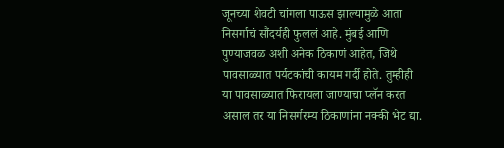जूनच्या शेवटी चांगला पाऊस झाल्यामुळे आता निसर्गाचं सौंदर्यही फुललं आहे. मुंबई आणि पुण्याजवळ अशी अनेक ठिकाणं आहेत, जिथे पावसाळ्यात पर्यटकांची कायम गर्दी होते. तुम्हीही या पावसाळ्यात फिरायला जाण्याचा प्लॅन करत असाल तर या निसर्गरम्य ठिकाणांना नक्की भेट द्या.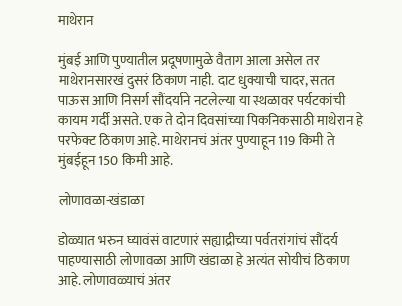माथेरान

मुंबई आणि पुण्यातील प्रदूषणामुळे वैताग आला असेल तर माथेरानसारखं दुसरं ठिकाण नाही. दाट धुक्याची चादर, सतत पाऊस आणि निसर्ग सौंदर्याने नटलेल्या या स्थळावर पर्यटकांची कायम गर्दी असते. एक ते दोन दिवसांच्या पिकनिकसाठी माथेरान हे परफेक्ट ठिकाण आहे. माथेरानचं अंतर पुण्याहून 119 किमी ते मुंबईहून 150 किमी आहे.

लोणावळा-खंडाळा

डोळ्यात भरुन घ्यावंसं वाटणारं सह्याद्रीच्या पर्वतरांगांचं सौंदर्य पाहण्यासाठी लोणावळा आणि खंडाळा हे अत्यंत सोयीचं ठिकाण आहे. लोणावळ्याचं अंतर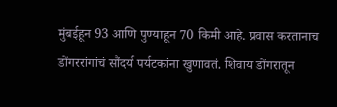मुंबईहून 93 आणि पुण्याहून 70 किमी आहे. प्रवास करतानाच डोंगररांगांचं सौंदर्य पर्यटकांना खुणावतं. शिवाय डोंगरातून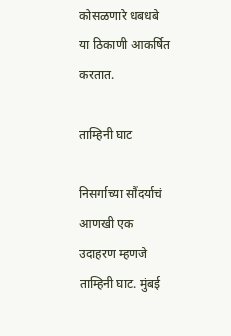कोसळणारे धबधबे या ठिकाणी आकर्षित करतात.

ताम्हिनी घाट

निसर्गाच्या सौंदर्याचं आणखी एक उदाहरण म्हणजे ताम्हिनी घाट. मुंबई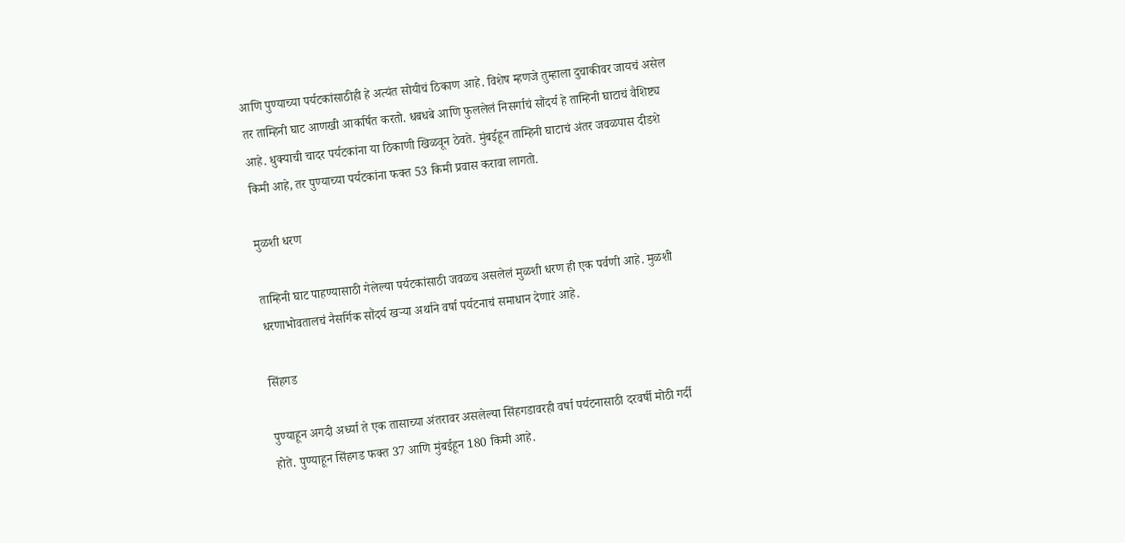आणि पुण्याच्या पर्यटकांसाठीही हे अत्यंत सोयीचं ठिकाण आहे. विशेष म्हणजे तुम्हाला दुचाकीवर जायचं असेल तर ताम्हिनी घाट आणखी आकर्षित करतो. धबधबे आणि फुललेलं निसर्गाचं सौंदर्य हे ताम्हिनी घाटाचं वैशिष्ट्य आहे. धुक्याची चादर पर्यटकांना या ठिकाणी खिळवून ठेवते. मुंबईहून ताम्हिनी घाटाचं अंतर जवळपास दीडशे किमी आहे, तर पुण्याच्या पर्यटकांना फक्त 53 किमी प्रवास करावा लागतो.

मुळशी धरण

ताम्हिनी घाट पाहण्यासाठी गेलेल्या पर्यटकांसाठी जवळच असलेलं मुळशी धरण ही एक पर्वणी आहे. मुळशी धरणाभोवतालचं नैसर्गिक सौंदर्य खऱ्या अर्थाने वर्षा पर्यटनाचं समाधान देणारं आहे.

सिंहगड

पुण्याहून अगदी अर्ध्या ते एक तासाच्या अंतरावर असलेल्या सिंहगडावरही वर्षा पर्यटनासाठी दरवर्षी मोठी गर्दी होते. पुण्याहून सिंहगड फक्त 37 आणि मुंबईहून 180 किमी आहे.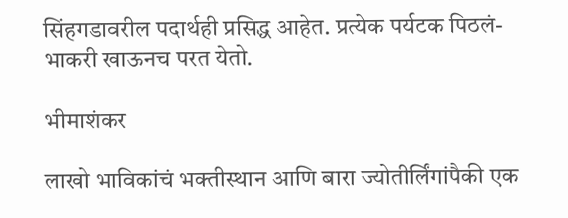सिंहगडावरील पदार्थही प्रसिद्ध आहेत. प्रत्येक पर्यटक पिठलं-भाकरी खाऊनच परत येतो.

भीमाशंकर

लाखो भाविकांचं भक्तीस्थान आणि बारा ज्योतीर्लिंगांपैकी एक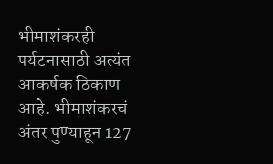भीमाशंकरही पर्यटनासाठी अत्यंत आकर्षक ठिकाण आहे. भीमाशंकरचं अंतर पुण्याहून 127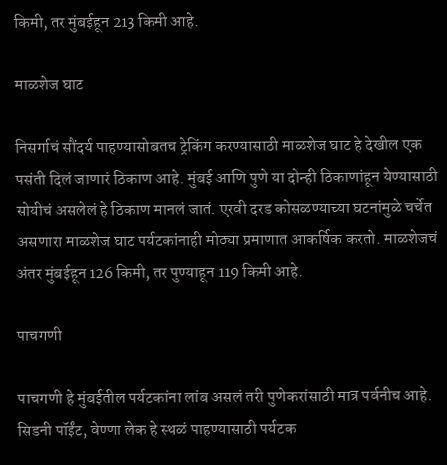किमी, तर मुंबईहून 213 किमी आहे.

माळशेज घाट

निसर्गाचं सौंदर्य पाहण्यासोबतच ट्रेकिंग करण्यासाठी माळशेज घाट हे देखील एक पसंती दिलं जाणारं ठिकाण आहे. मुंबई आणि पुणे या दोन्ही ठिकाणांहून येण्यासाठी सोयीचं असलेलं हे ठिकाण मानलं जातं. एरवी दरड कोसळण्याच्या घटनांमुळे चर्चेत असणारा माळशेज घाट पर्यटकांनाही मोठ्या प्रमाणात आकर्षिक करतो. माळशेजचं अंतर मुंबईहून 126 किमी, तर पुण्याहून 119 किमी आहे.

पाचगणी

पाचगणी हे मुंबईतील पर्यटकांना लांब असलं तरी पुणेकरांसाठी मात्र पर्वनीच आहे. सिडनी पॉईंट, वेण्णा लेक हे स्थळं पाहण्यासाठी पर्यटक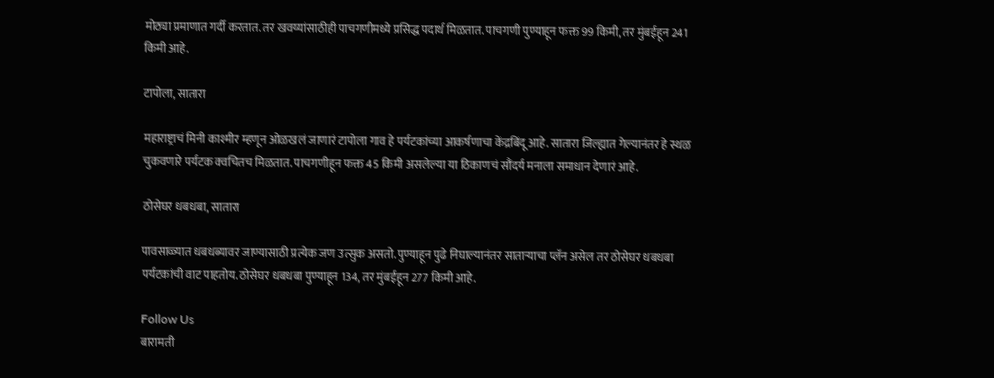मोठ्या प्रमाणात गर्दी करतात. तर खवय्यांसाठीही पाचगणीमध्ये प्रसिद्ध पदार्थ मिळतात. पाचगणी पुण्याहून फक्त 99 किमी, तर मुंबईहून 241 किमी आहे.

टापोला, सातारा

महाराष्ट्राचं मिनी काश्मीर म्हणून ओळखलं जाणारं टापोला गाव हे पर्यटकांच्या आकर्षणाचा केंद्रबिंदू आहे. सातारा जिल्ह्यात गेल्यानंतर हे स्थळ चुकवणारे पर्यटक क्वचितच मिळतात. पाचगणीहून फक्त 45 किमी असलेल्या या ठिकाणचं सौंदर्य मनाला समाधान देणारं आहे.

ठोसेघर धबधबा, सातारा

पावसाळ्यात धबधब्यावर जाण्यासाठी प्रत्येक जण उत्सुक असतो. पुण्याहून पुढे निघाल्यानंतर साताऱ्याचा प्लॅन असेल तर ठोसेघर धबधबा पर्यटकांची वाट पाहतोय. ठोसेघर धबधबा पुण्याहून 134, तर मुंबईहून 277 किमी आहे.

Follow Us
बारामती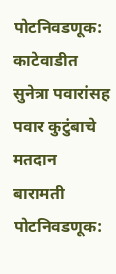पोटनिवडणूक: काटेवाडीत सुनेत्रा पवारांसह पवार कुटुंबाचे मतदान
बारामती पोटनिवडणूक: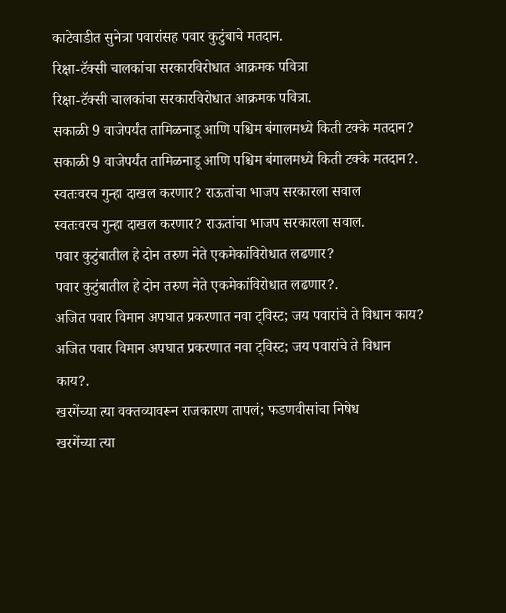काटेवाडीत सुनेत्रा पवारांसह पवार कुटुंबाचे मतदान.
रिक्षा-टॅक्सी चालकांचा सरकारविरोधात आक्रमक पवित्रा
रिक्षा-टॅक्सी चालकांचा सरकारविरोधात आक्रमक पवित्रा.
सकाळी 9 वाजेपर्यंत तामिळनाडू आणि पश्चिम बंगालमध्ये किती टक्के मतदान?
सकाळी 9 वाजेपर्यंत तामिळनाडू आणि पश्चिम बंगालमध्ये किती टक्के मतदान?.
स्वतःवरच गुन्हा दाखल करणार? राऊतांचा भाजप सरकारला सवाल
स्वतःवरच गुन्हा दाखल करणार? राऊतांचा भाजप सरकारला सवाल.
पवार कुटुंबातील हे दोन तरुण नेते एकमेकांविरोधात लढणार?
पवार कुटुंबातील हे दोन तरुण नेते एकमेकांविरोधात लढणार?.
अजित पवार विमान अपघात प्रकरणात नवा ट्विस्ट; जय पवारांचे ते विधान काय?
अजित पवार विमान अपघात प्रकरणात नवा ट्विस्ट; जय पवारांचे ते विधान काय?.
खरगेंच्या त्या वक्तव्यावरून राजकारण तापलं; फडणवीसांचा निषेध
खरगेंच्या त्या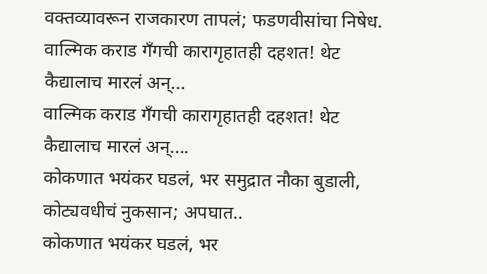वक्तव्यावरून राजकारण तापलं; फडणवीसांचा निषेध.
वाल्मिक कराड गँगची कारागृहातही दहशत! थेट कैद्यालाच मारलं अन्...
वाल्मिक कराड गँगची कारागृहातही दहशत! थेट कैद्यालाच मारलं अन्....
कोकणात भयंकर घडलं, भर समुद्रात नौका बुडाली, कोट्यवधीचं नुकसान; अपघात..
कोकणात भयंकर घडलं, भर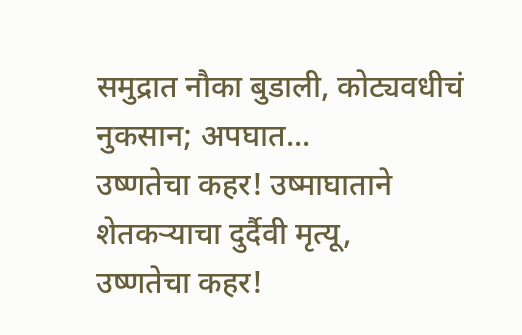समुद्रात नौका बुडाली, कोट्यवधीचं नुकसान; अपघात...
उष्णतेचा कहर! उष्माघाताने शेतकऱ्याचा दुर्दैवी मृत्यू,
उष्णतेचा कहर!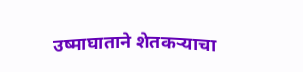उष्माघाताने शेतकऱ्याचा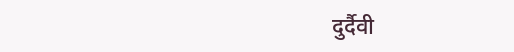दुर्दैवी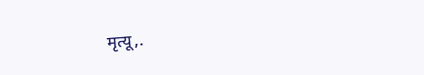मृत्यू,.